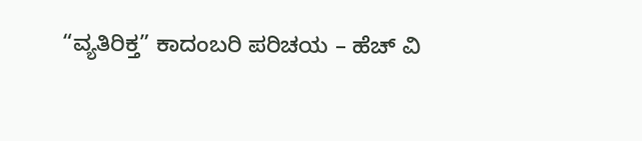“ವ್ಯತಿರಿಕ್ತ” ಕಾದಂಬರಿ ಪರಿಚಯ – ಹೆಚ್ ವಿ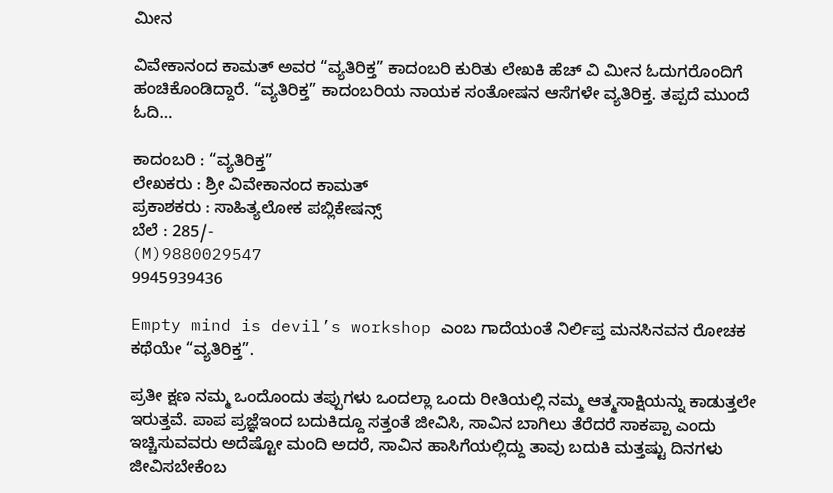ಮೀನ

ವಿವೇಕಾನಂದ ಕಾಮತ್ ಅವರ “ವ್ಯತಿರಿಕ್ತ” ಕಾದಂಬರಿ ಕುರಿತು ಲೇಖಕಿ ಹೆಚ್ ವಿ ಮೀನ ಓದುಗರೊಂದಿಗೆ ಹಂಚಿಕೊಂಡಿದ್ದಾರೆ. “ವ್ಯತಿರಿಕ್ತ” ಕಾದಂಬರಿಯ ನಾಯಕ ಸಂತೋಷನ ಆಸೆಗಳೇ ವ್ಯತಿರಿಕ್ತ. ತಪ್ಪದೆ ಮುಂದೆ ಓದಿ…

ಕಾದಂಬರಿ : “ವ್ಯತಿರಿಕ್ತ”
ಲೇಖಕರು : ಶ್ರೀ ವಿವೇಕಾನಂದ ಕಾಮತ್
ಪ್ರಕಾಶಕರು : ಸಾಹಿತ್ಯಲೋಕ ಪಬ್ಲಿಕೇಷನ್ಸ್
ಬೆಲೆ : 285/-
(M)9880029547
9945939436

Empty mind is devil’s workshop ಎಂಬ ಗಾದೆಯಂತೆ ನಿರ್ಲಿಪ್ತ ಮನಸಿನವನ ರೋಚಕ ಕಥೆಯೇ “ವ್ಯತಿರಿಕ್ತ”.

ಪ್ರತೀ ಕ್ಷಣ ನಮ್ಮ ಒಂದೊಂದು ತಪ್ಪುಗಳು ಒಂದಲ್ಲಾ ಒಂದು ರೀತಿಯಲ್ಲಿ ನಮ್ಮ ಆತ್ಮಸಾಕ್ಷಿಯನ್ನು ಕಾಡುತ್ತಲೇ ಇರುತ್ತವೆ. ಪಾಪ ಪ್ರಜ್ಞೆಇಂದ ಬದುಕಿದ್ದೂ ಸತ್ತಂತೆ ಜೀವಿಸಿ, ಸಾವಿನ ಬಾಗಿಲು ತೆರೆದರೆ ಸಾಕಪ್ಪಾ ಎಂದು ಇಚ್ಚಿಸುವವರು ಅದೆಷ್ಟೋ ಮಂದಿ ಅದರೆ, ಸಾವಿನ ಹಾಸಿಗೆಯಲ್ಲಿದ್ದು ತಾವು ಬದುಕಿ ಮತ್ತಷ್ಟು ದಿನಗಳು ಜೀವಿಸಬೇಕೆಂಬ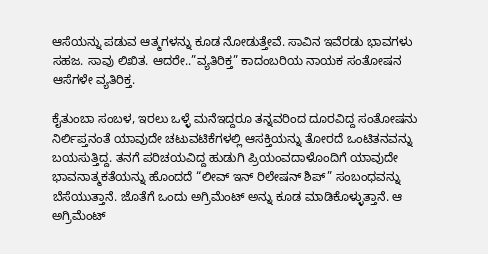ಆಸೆಯನ್ನು ಪಡುವ ಆತ್ಮಗಳನ್ನು ಕೂಡ ನೋಡುತ್ತೇವೆ. ಸಾವಿನ ಇವೆರಡು ಭಾವಗಳು ಸಹಜ. ಸಾವು ಲಿಖಿತ. ಆದರೇ..”ವ್ಯತಿರಿಕ್ತ” ಕಾದಂಬರಿಯ ನಾಯಕ ಸಂತೋಷನ ಆಸೆಗಳೇ ವ್ಯತಿರಿಕ್ತ.

ಕೈತುಂಬಾ ಸಂಬಳ, ಇರಲು ಒಳ್ಳೆ ಮನೆಇದ್ದರೂ ತನ್ನವರಿಂದ ದೂರವಿದ್ದ ಸಂತೋಷನು ನಿರ್ಲಿಪ್ತನಂತೆ ಯಾವುದೇ ಚಟುವಟಿಕೆಗಳಲ್ಲಿ ಆಸಕ್ತಿಯನ್ನು ತೋರದೆ ಒಂಟಿತನವನ್ನು ಬಯಸುತ್ತಿದ್ದ. ತನಗೆ ಪರಿಚಯವಿದ್ದ ಹುಡುಗಿ ಪ್ರಿಯಂವದಾಳೊಂದಿಗೆ ಯಾವುದೇ ಭಾವನಾತ್ಮಕತೆಯನ್ನು ಹೊಂದದೆ “ಲೀವ್ ಇನ್ ರಿಲೇಷನ್ ಶಿಪ್” ಸಂಬಂಧವನ್ನು ಬೆಸೆಯುತ್ತಾನೆ. ಜೊತೆಗೆ ಒಂದು ಅಗ್ರಿಮೆಂಟ್ ಅನ್ನು ಕೂಡ ಮಾಡಿಕೊಳ್ಳುತ್ತಾನೆ. ಆ ಅಗ್ರಿಮೆಂಟ್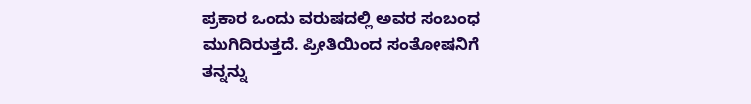ಪ್ರಕಾರ ಒಂದು ವರುಷದಲ್ಲಿ ಅವರ ಸಂಬಂಧ ಮುಗಿದಿರುತ್ತದೆ. ಪ್ರೀತಿಯಿಂದ ಸಂತೋಷನಿಗೆ ತನ್ನನ್ನು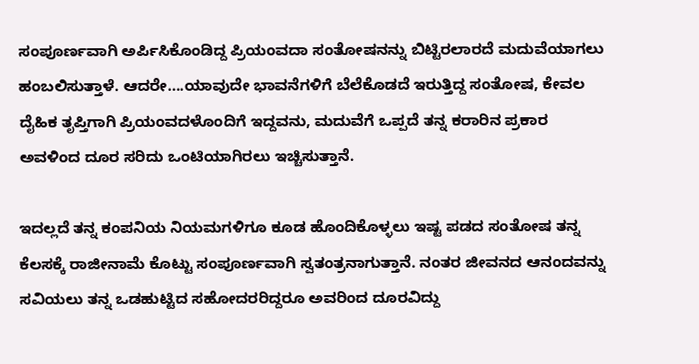ಸಂಪೂರ್ಣವಾಗಿ ಅರ್ಪಿಸಿಕೊಂಡಿದ್ದ ಪ್ರಿಯಂವದಾ ಸಂತೋಷನನ್ನು ಬಿಟ್ಟಿರಲಾರದೆ ಮದುವೆಯಾಗಲು ಹಂಬಲಿಸುತ್ತಾಳೆ. ಆದರೇ….ಯಾವುದೇ ಭಾವನೆಗಳಿಗೆ ಬೆಲೆಕೊಡದೆ ಇರುತ್ತಿದ್ದ ಸಂತೋಷ, ಕೇವಲ ದೈಹಿಕ ತೃಪ್ತಿಗಾಗಿ ಪ್ರಿಯಂವದಳೊಂದಿಗೆ ಇದ್ದವನು, ಮದುವೆಗೆ ಒಪ್ಪದೆ ತನ್ನ ಕರಾರಿನ ಪ್ರಕಾರ ಅವಳಿಂದ ದೂರ ಸರಿದು ಒಂಟಿಯಾಗಿರಲು ಇಚ್ಚಿಸುತ್ತಾನೆ.

ಇದಲ್ಲದೆ ತನ್ನ ಕಂಪನಿಯ ನಿಯಮಗಳಿಗೂ ಕೂಡ ಹೊಂದಿಕೊಳ್ಳಲು ಇಷ್ಟ ಪಡದ ಸಂತೋಷ ತನ್ನ ಕೆಲಸಕ್ಕೆ ರಾಜೀನಾಮೆ ಕೊಟ್ಟು ಸಂಪೂರ್ಣವಾಗಿ ಸ್ವತಂತ್ರನಾಗುತ್ತಾನೆ. ನಂತರ ಜೀವನದ ಆನಂದವನ್ನು ಸವಿಯಲು ತನ್ನ ಒಡಹುಟ್ಟಿದ ಸಹೋದರರಿದ್ದರೂ ಅವರಿಂದ ದೂರವಿದ್ದು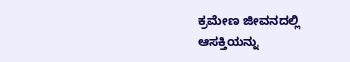ಕ್ರಮೇಣ ಜೀವನದಲ್ಲಿ ಆಸಕ್ತಿಯನ್ನು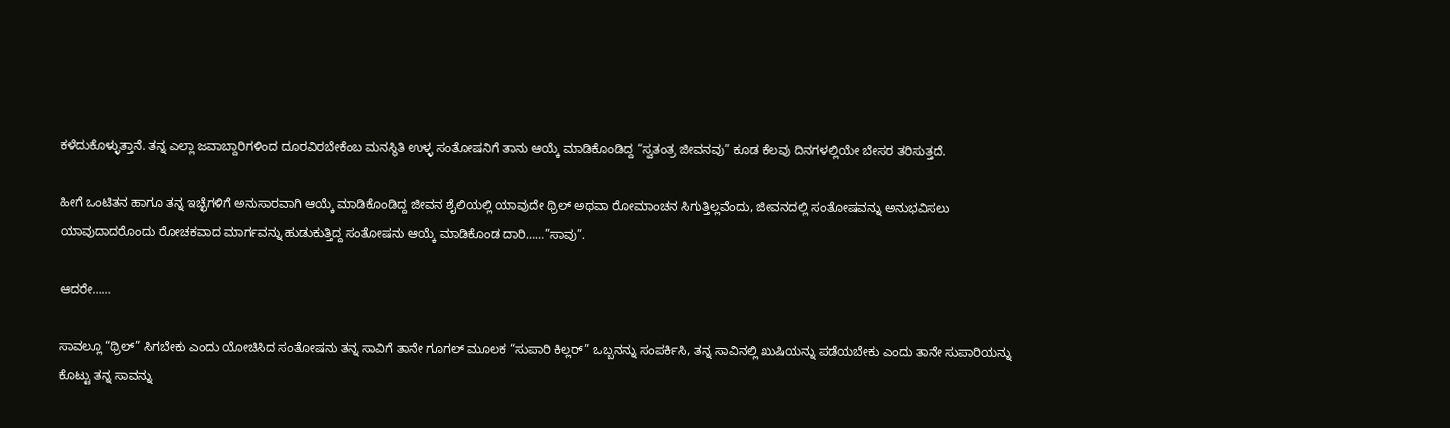ಕಳೆದುಕೊಳ್ಳುತ್ತಾನೆ. ತನ್ನ ಎಲ್ಲಾ ಜವಾಬ್ದಾರಿಗಳಿಂದ ದೂರವಿರಬೇಕೆಂಬ ಮನಸ್ಥಿತಿ ಉಳ್ಳ ಸಂತೋಷನಿಗೆ ತಾನು ಆಯ್ಕೆ ಮಾಡಿಕೊಂಡಿದ್ದ “ಸ್ವತಂತ್ರ ಜೀವನವು” ಕೂಡ ಕೆಲವು ದಿನಗಳಲ್ಲಿಯೇ ಬೇಸರ ತರಿಸುತ್ತದೆ.

ಹೀಗೆ ಒಂಟಿತನ ಹಾಗೂ ತನ್ನ ಇಚ್ಛೆಗಳಿಗೆ ಅನುಸಾರವಾಗಿ ಆಯ್ಕೆ ಮಾಡಿಕೊಂಡಿದ್ದ ಜೀವನ ಶೈಲಿಯಲ್ಲಿ ಯಾವುದೇ ಥ್ರಿಲ್ ಅಥವಾ ರೋಮಾಂಚನ ಸಿಗುತ್ತಿಲ್ಲವೆಂದು, ಜೀವನದಲ್ಲಿ ಸಂತೋಷವನ್ನು ಅನುಭವಿಸಲು ಯಾವುದಾದರೊಂದು ರೋಚಕವಾದ ಮಾರ್ಗವನ್ನು ಹುಡುಕುತ್ತಿದ್ದ ಸಂತೋಷನು ಆಯ್ಕೆ ಮಾಡಿಕೊಂಡ ದಾರಿ……”ಸಾವು”.

ಆದರೇ……

ಸಾವಲ್ಲೂ “ಥ್ರಿಲ್” ಸಿಗಬೇಕು ಎಂದು ಯೋಚಿಸಿದ ಸಂತೋಷನು ತನ್ನ ಸಾವಿಗೆ ತಾನೇ ಗೂಗಲ್ ಮೂಲಕ “ಸುಪಾರಿ ಕಿಲ್ಲರ್” ಒಬ್ಬನನ್ನು ಸಂಪರ್ಕಿಸಿ, ತನ್ನ ಸಾವಿನಲ್ಲಿ ಖುಷಿಯನ್ನು ಪಡೆಯಬೇಕು ಎಂದು ತಾನೇ ಸುಪಾರಿಯನ್ನು ಕೊಟ್ಟು ತನ್ನ ಸಾವನ್ನು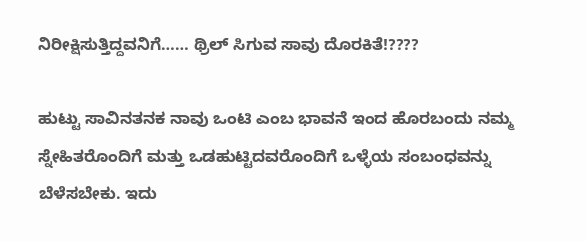ನಿರೀಕ್ಷಿಸುತ್ತಿದ್ದವನಿಗೆ…… ಥ್ರಿಲ್ ಸಿಗುವ ಸಾವು ದೊರಕಿತೆ!????

ಹುಟ್ಟು ಸಾವಿನತನಕ ನಾವು ಒಂಟಿ ಎಂಬ ಭಾವನೆ ಇಂದ ಹೊರಬಂದು ನಮ್ಮ ಸ್ನೇಹಿತರೊಂದಿಗೆ ಮತ್ತು ಒಡಹುಟ್ಟಿದವರೊಂದಿಗೆ ಒಳ್ಳೆಯ ಸಂಬಂಧವನ್ನು ಬೆಳೆಸಬೇಕು. ಇದು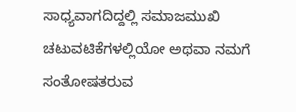ಸಾಧ್ಯವಾಗದಿದ್ದಲ್ಲಿ ಸಮಾಜಮುಖಿ ಚಟುವಟಿಕೆಗಳಲ್ಲಿಯೋ ಅಥವಾ ನಮಗೆ ಸಂತೋಷತರುವ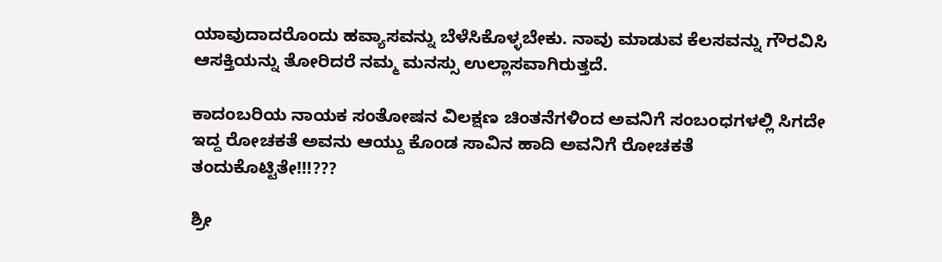ಯಾವುದಾದರೊಂದು ಹವ್ಯಾಸವನ್ನು ಬೆಳೆಸಿಕೊಳ್ಳಬೇಕು. ನಾವು ಮಾಡುವ ಕೆಲಸವನ್ನು ಗೌರವಿಸಿ ಆಸಕ್ತಿಯನ್ನು ತೋರಿದರೆ ನಮ್ಮ ಮನಸ್ಸು ಉಲ್ಲಾಸವಾಗಿರುತ್ತದೆ.

ಕಾದಂಬರಿಯ ನಾಯಕ ಸಂತೋಷನ ವಿಲಕ್ಷಣ ಚಿಂತನೆಗಳಿಂದ ಅವನಿಗೆ ಸಂಬಂಧಗಳಲ್ಲಿ ಸಿಗದೇ ಇದ್ದ ರೋಚಕತೆ ಅವನು ಆಯ್ದು ಕೊಂಡ ಸಾವಿನ ಹಾದಿ ಅವನಿಗೆ ರೋಚಕತೆ ತಂದುಕೊಟ್ಟಿತೇ!!!???

ಶ್ರೀ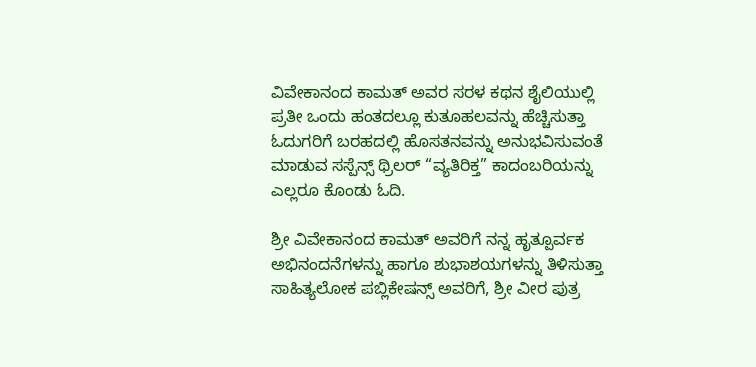ವಿವೇಕಾನಂದ ಕಾಮತ್ ಅವರ ಸರಳ ಕಥನ ಶೈಲಿಯುಲ್ಲಿ ಪ್ರತೀ ಒಂದು ಹಂತದಲ್ಲೂ ಕುತೂಹಲವನ್ನು ಹೆಚ್ಚಿಸುತ್ತಾ ಓದುಗರಿಗೆ ಬರಹದಲ್ಲಿ ಹೊಸತನವನ್ನು ಅನುಭವಿಸುವಂತೆ ಮಾಡುವ ಸಸ್ಪೆನ್ಸ್ ಥ್ರಿಲರ್ “ವ್ಯತಿರಿಕ್ತ” ಕಾದಂಬರಿಯನ್ನು ಎಲ್ಲರೂ ಕೊಂಡು ಓದಿ.

ಶ್ರೀ ವಿವೇಕಾನಂದ ಕಾಮತ್ ಅವರಿಗೆ ನನ್ನ ಹೃತ್ಪೂರ್ವಕ ಅಭಿನಂದನೆಗಳನ್ನು ಹಾಗೂ ಶುಭಾಶಯಗಳನ್ನು ತಿಳಿಸುತ್ತಾ ಸಾಹಿತ್ಯಲೋಕ ಪಬ್ಲಿಕೇಷನ್ಸ್ ಅವರಿಗೆ, ಶ್ರೀ ವೀರ ಪುತ್ರ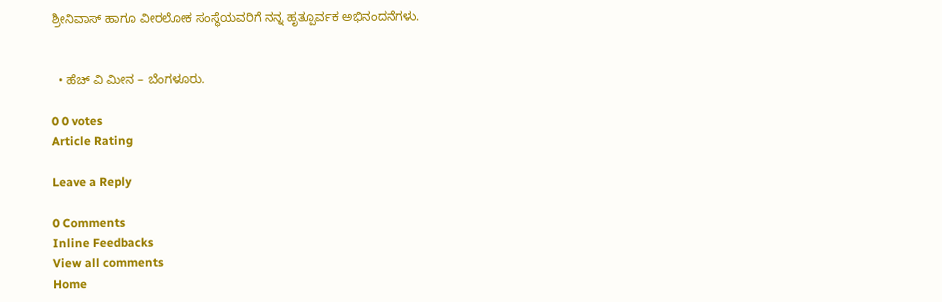ಶ್ರೀನಿವಾಸ್ ಹಾಗೂ ವೀರಲೋಕ ಸಂಸ್ಥೆಯವರಿಗೆ ನನ್ನ ಹೃತ್ಪೂರ್ವಕ ಅಭಿನಂದನೆಗಳು.


  • ಹೆಚ್ ವಿ ಮೀನ – ಬೆಂಗಳೂರು.

0 0 votes
Article Rating

Leave a Reply

0 Comments
Inline Feedbacks
View all comments
Home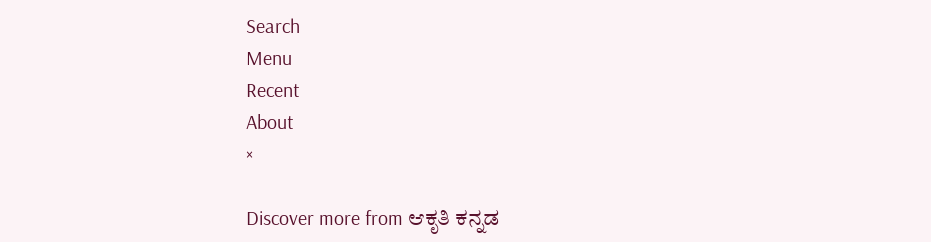Search
Menu
Recent
About
×

Discover more from ಆಕೃತಿ ಕನ್ನಡ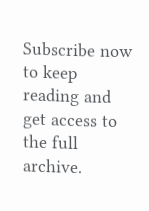Subscribe now to keep reading and get access to the full archive.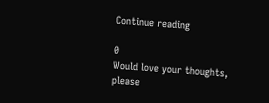Continue reading

0
Would love your thoughts, please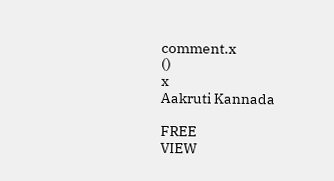comment.x
()
x
Aakruti Kannada

FREE
VIEW